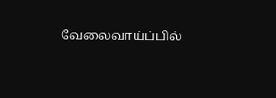வேலைவாய்ப்பில்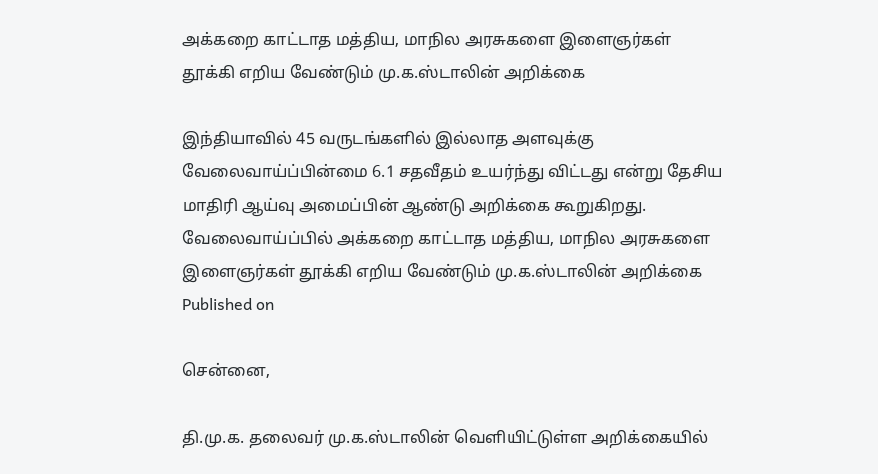அக்கறை காட்டாத மத்திய, மாநில அரசுகளை இளைஞர்கள் தூக்கி எறிய வேண்டும் மு.க.ஸ்டாலின் அறிக்கை

இந்தியாவில் 45 வருடங்களில் இல்லாத அளவுக்கு வேலைவாய்ப்பின்மை 6.1 சதவீதம் உயர்ந்து விட்டது என்று தேசிய மாதிரி ஆய்வு அமைப்பின் ஆண்டு அறிக்கை கூறுகிறது.
வேலைவாய்ப்பில் அக்கறை காட்டாத மத்திய, மாநில அரசுகளை இளைஞர்கள் தூக்கி எறிய வேண்டும் மு.க.ஸ்டாலின் அறிக்கை
Published on

சென்னை,

தி.மு.க. தலைவர் மு.க.ஸ்டாலின் வெளியிட்டுள்ள அறிக்கையில்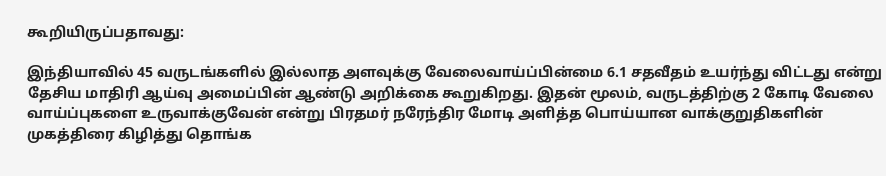கூறியிருப்பதாவது:

இந்தியாவில் 45 வருடங்களில் இல்லாத அளவுக்கு வேலைவாய்ப்பின்மை 6.1 சதவீதம் உயர்ந்து விட்டது என்று தேசிய மாதிரி ஆய்வு அமைப்பின் ஆண்டு அறிக்கை கூறுகிறது. இதன் மூலம், வருடத்திற்கு 2 கோடி வேலை வாய்ப்புகளை உருவாக்குவேன் என்று பிரதமர் நரேந்திர மோடி அளித்த பொய்யான வாக்குறுதிகளின் முகத்திரை கிழித்து தொங்க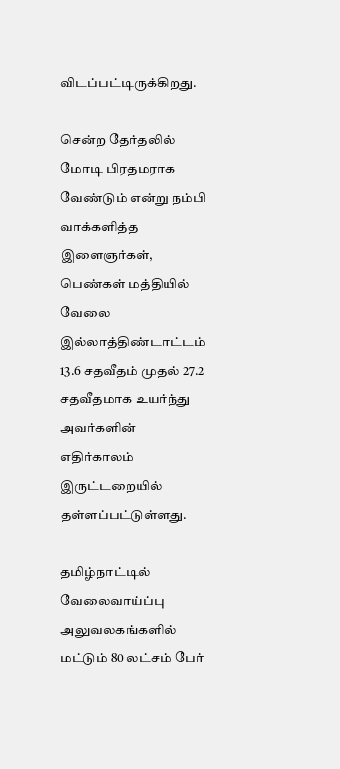விடப்பட்டிருக்கிறது.

சென்ற தேர்தலில் மோடி பிரதமராக வேண்டும் என்று நம்பி வாக்களித்த இளைஞர்கள், பெண்கள் மத்தியில் வேலை இல்லாத்திண்டாட்டம் 13.6 சதவீதம் முதல் 27.2 சதவீதமாக உயர்ந்து அவர்களின் எதிர்காலம் இருட்டறையில் தள்ளப்பட்டுள்ளது.

தமிழ்நாட்டில் வேலைவாய்ப்பு அலுவலகங்களில் மட்டும் 80 லட்சம் பேர்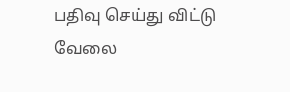பதிவு செய்து விட்டு வேலை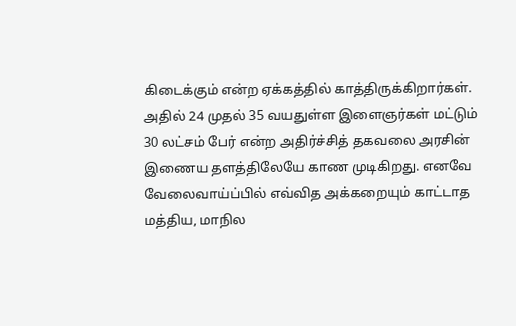கிடைக்கும் என்ற ஏக்கத்தில் காத்திருக்கிறார்கள். அதில் 24 முதல் 35 வயதுள்ள இளைஞர்கள் மட்டும் 30 லட்சம் பேர் என்ற அதிர்ச்சித் தகவலை அரசின் இணைய தளத்திலேயே காண முடிகிறது. எனவே வேலைவாய்ப்பில் எவ்வித அக்கறையும் காட்டாத மத்திய, மாநில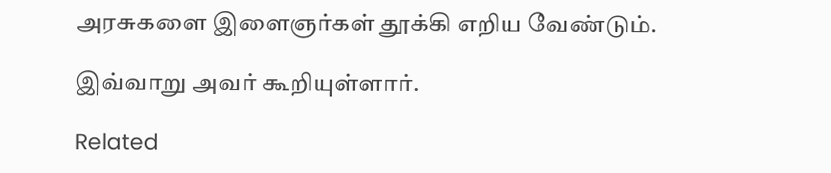அரசுகளை இளைஞர்கள் தூக்கி எறிய வேண்டும்.

இவ்வாறு அவர் கூறியுள்ளார்.

Related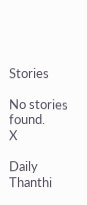Stories

No stories found.
X

Daily Thanthi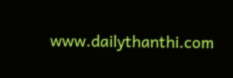www.dailythanthi.com